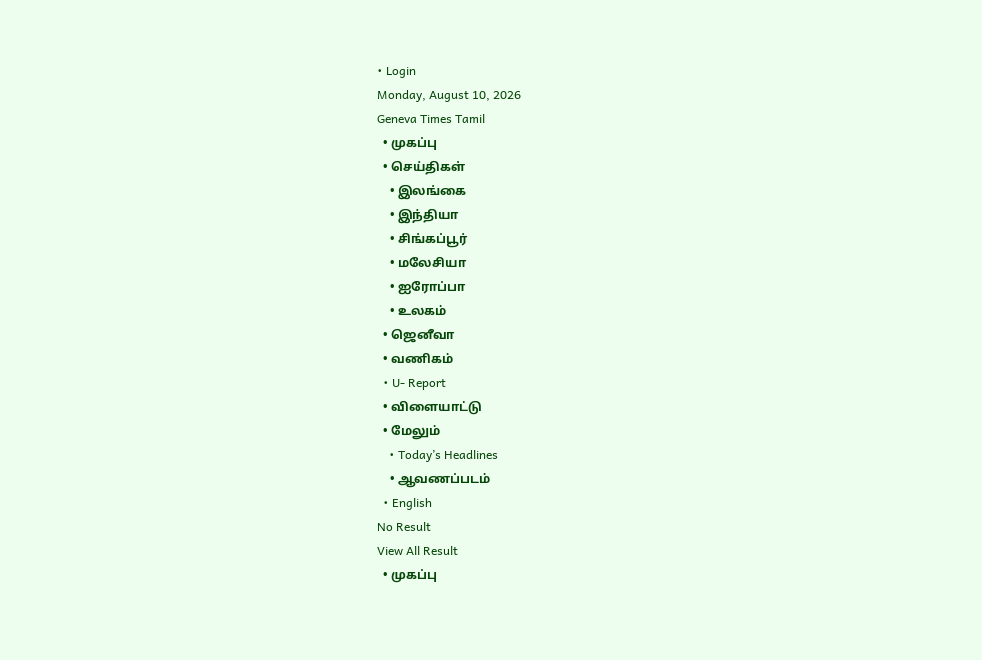• Login
Monday, August 10, 2026
Geneva Times Tamil
  • முகப்பு
  • செய்திகள்
    • இலங்கை
    • இந்தியா
    • சிங்கப்பூர்
    • மலேசியா
    • ஐரோப்பா
    • உலகம்
  • ஜெனீவா
  • வணிகம்
  • U- Report
  • விளையாட்டு
  • மேலும்
    • Today’s Headlines
    • ஆவணப்படம்
  • English
No Result
View All Result
  • முகப்பு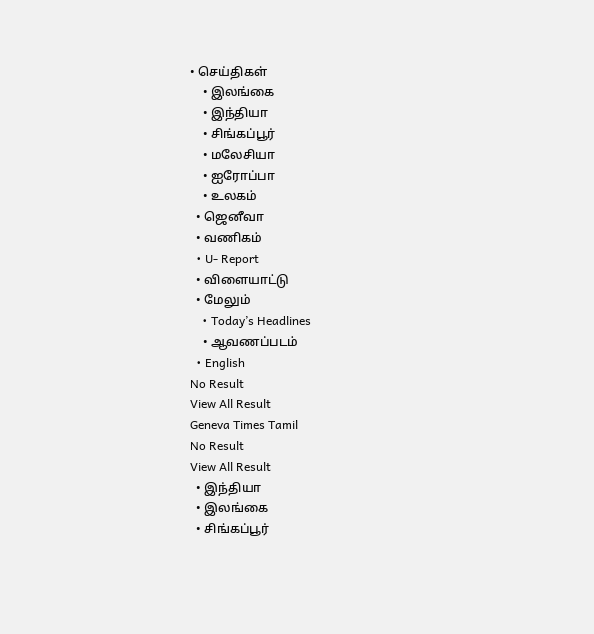• செய்திகள்
    • இலங்கை
    • இந்தியா
    • சிங்கப்பூர்
    • மலேசியா
    • ஐரோப்பா
    • உலகம்
  • ஜெனீவா
  • வணிகம்
  • U- Report
  • விளையாட்டு
  • மேலும்
    • Today’s Headlines
    • ஆவணப்படம்
  • English
No Result
View All Result
Geneva Times Tamil
No Result
View All Result
  • இந்தியா
  • இலங்கை
  • சிங்கப்பூர்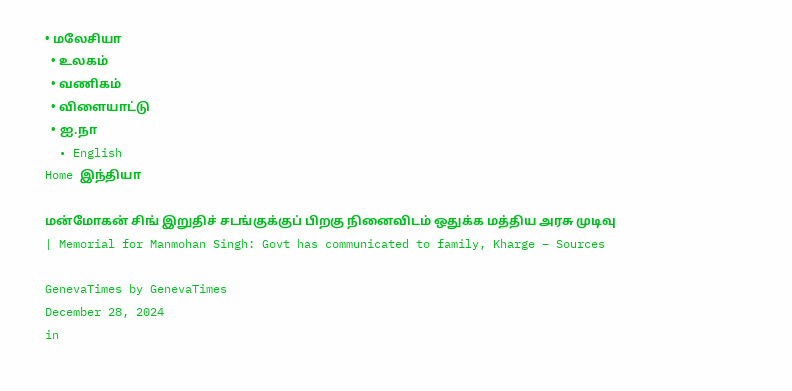• மலேசியா
  • உலகம்
  • வணிகம்
  • விளையாட்டு
  • ஐ.நா
  • English
Home இந்தியா

மன்மோகன் சிங் இறுதிச் சடங்குக்குப் பிறகு நினைவிடம் ஒதுக்க மத்திய அரசு முடிவு | Memorial for Manmohan Singh: Govt has communicated to family, Kharge – Sources

GenevaTimes by GenevaTimes
December 28, 2024
in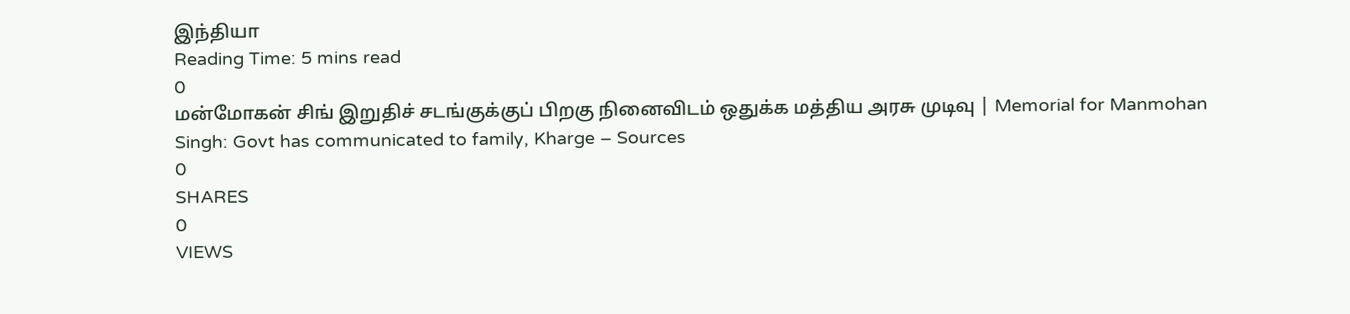இந்தியா
Reading Time: 5 mins read
0
மன்மோகன் சிங் இறுதிச் சடங்குக்குப் பிறகு நினைவிடம் ஒதுக்க மத்திய அரசு முடிவு | Memorial for Manmohan Singh: Govt has communicated to family, Kharge – Sources
0
SHARES
0
VIEWS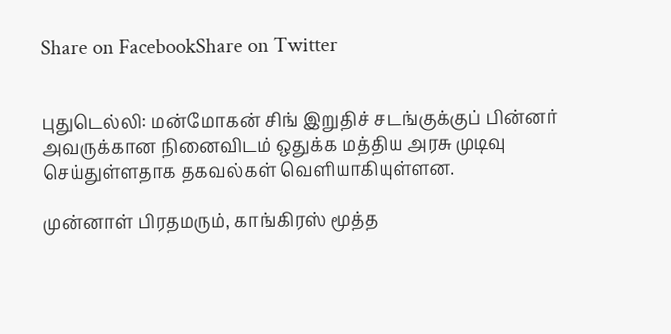Share on FacebookShare on Twitter


புதுடெல்லி: மன்மோகன் சிங் இறுதிச் சடங்குக்குப் பின்னர் அவருக்கான நினைவிடம் ஒதுக்க மத்திய அரசு முடிவு செய்துள்ளதாக தகவல்கள் வெளியாகியுள்ளன.

முன்னாள் பிரதமரும், காங்கிரஸ் மூத்த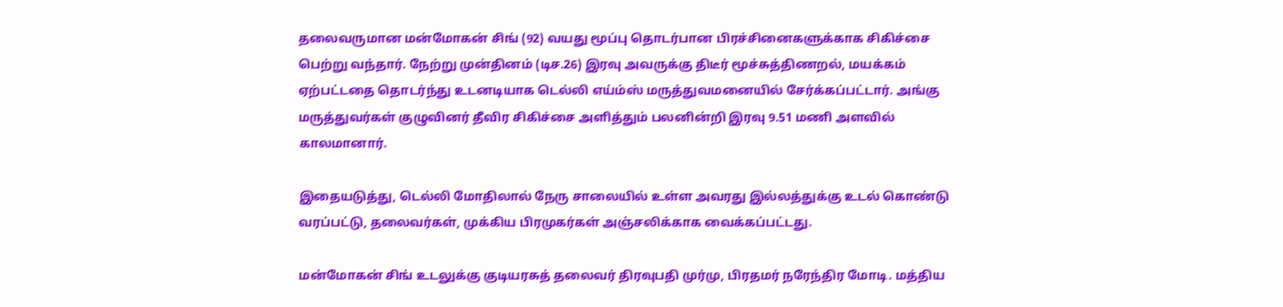தலைவருமான மன்மோகன் சிங் (92) வயது மூப்பு தொடர்பான பிரச்சினைகளுக்காக சிகிச்சை பெற்று வந்தார். நேற்று முன்தினம் (டிச.26) இரவு அவருக்கு திடீர் மூச்சுத்திணறல், மயக்கம் ஏற்பட்டதை தொடர்ந்து உடனடியாக டெல்லி எய்ம்ஸ் மருத்துவமனையில் சேர்க்கப்பட்டார். அங்கு மருத்துவர்கள் குழுவினர் தீவிர சிகிச்சை அளித்தும் பலனின்றி இரவு 9.51 மணி அளவில் காலமானார்.

இதையடுத்து, டெல்லி மோதிலால் நேரு சாலையில் உள்ள அவரது இல்லத்துக்கு உடல் கொண்டு வரப்பட்டு, தலைவர்கள், முக்கிய பிரமுகர்கள் அஞ்சலிக்காக வைக்கப்பட்டது.

மன்மோகன் சிங் உடலுக்கு குடியரசுத் தலைவர் திரவுபதி முர்மு, பிரதமர் நரேந்திர மோடி. மத்திய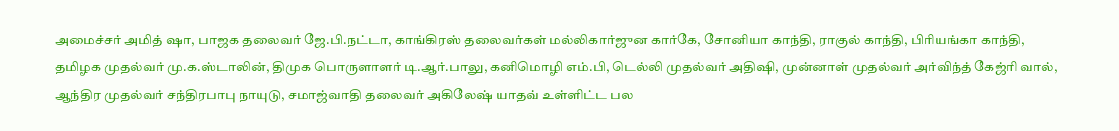அமைச்சர் அமித் ஷா, பாஜக தலைவர் ஜே.பி.நட்டா, காங்கிரஸ் தலைவர்கள் மல்லிகார்ஜுன கார்கே, சோனியா காந்தி, ராகுல் காந்தி, பிரியங்கா காந்தி, தமிழக முதல்வர் மு.க.ஸ்டாலின், திமுக பொருளாளர் டி.ஆர்.பாலு, கனிமொழி எம்.பி, டெல்லி முதல்வர் அதிஷி, முன்னாள் முதல்வர் அர்விந்த் கேஜ்ரி வால், ஆந்திர முதல்வர் சந்திரபாபு நாயுடு, சமாஜ்வாதி தலைவர் அகிலேஷ் யாதவ் உள்ளிட்ட பல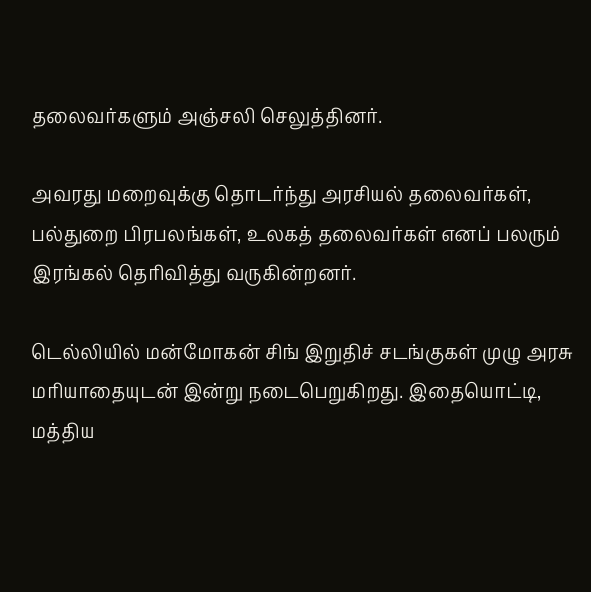தலைவர்களும் அஞ்சலி செலுத்தினர்.

அவரது மறைவுக்கு தொடர்ந்து அரசியல் தலைவர்கள், பல்துறை பிரபலங்கள், உலகத் தலைவர்கள் எனப் பலரும் இரங்கல் தெரிவித்து வருகின்றனர்.

டெல்லியில் மன்மோகன் சிங் இறுதிச் சடங்குகள் முழு அரசு மரியாதையுடன் இன்று நடைபெறுகிறது. இதையொட்டி, மத்திய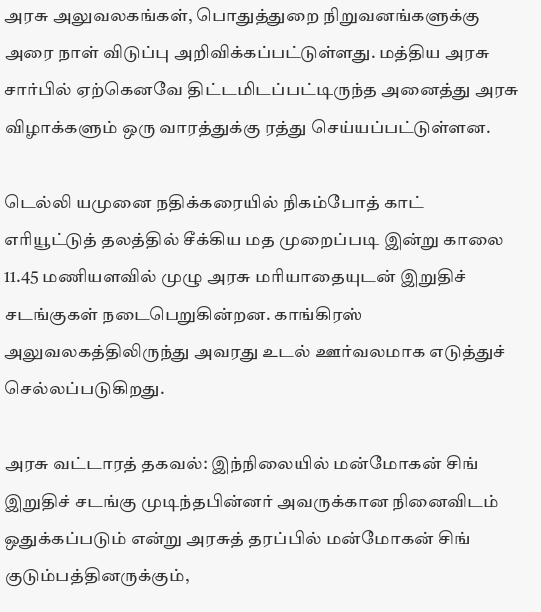அரசு அலுவலகங்கள், பொதுத்துறை நிறுவனங்களுக்கு அரை நாள் விடுப்பு அறிவிக்கப்பட்டுள்ளது. மத்திய அரசு சார்பில் ஏற்கெனவே திட்டமிடப்பட்டிருந்த அனைத்து அரசு விழாக்களும் ஒரு வாரத்துக்கு ரத்து செய்யப்பட்டுள்ளன.

டெல்லி யமுனை நதிக்கரையில் நிகம்போத் காட் எரியூட்டுத் தலத்தில் சீக்கிய மத முறைப்படி இன்று காலை 11.45 மணியளவில் முழு அரசு மரியாதையுடன் இறுதிச் சடங்குகள் நடைபெறுகின்றன. காங்கிரஸ் அலுவலகத்திலிருந்து அவரது உடல் ஊர்வலமாக எடுத்துச் செல்லப்படுகிறது.

அரசு வட்டாரத் தகவல்: இந்நிலையில் மன்மோகன் சிங் இறுதிச் சடங்கு முடிந்தபின்னர் அவருக்கான நினைவிடம் ஒதுக்கப்படும் என்று அரசுத் தரப்பில் மன்மோகன் சிங் குடும்பத்தினருக்கும்,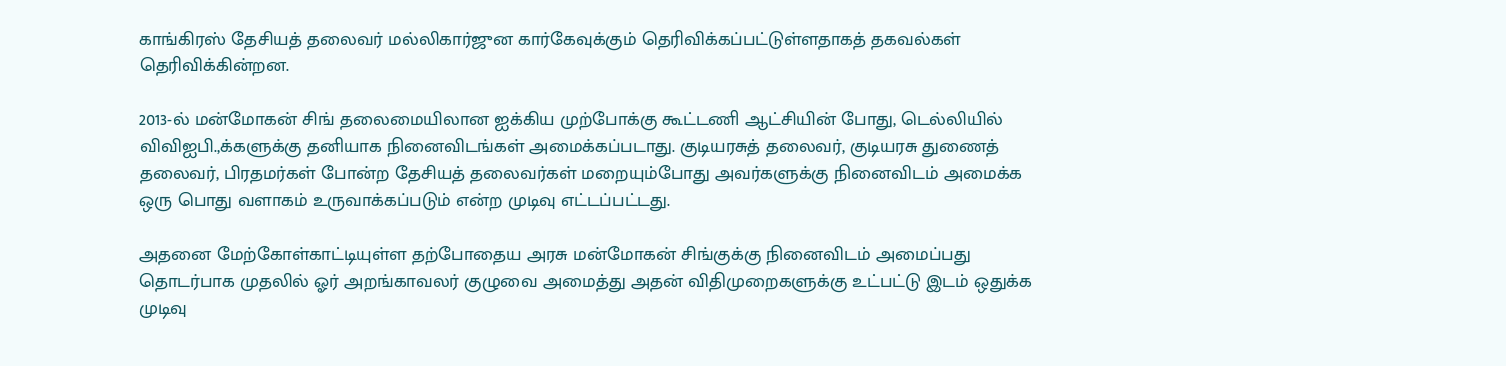காங்கிரஸ் தேசியத் தலைவர் மல்லிகார்ஜுன கார்கேவுக்கும் தெரிவிக்கப்பட்டுள்ளதாகத் தகவல்கள் தெரிவிக்கின்றன.

2013-ல் மன்மோகன் சிங் தலைமையிலான ஐக்கிய முற்போக்கு கூட்டணி ஆட்சியின் போது, டெல்லியில் விவிஐபி.,க்களுக்கு தனியாக நினைவிடங்கள் அமைக்கப்படாது. குடியரசுத் தலைவர், குடியரசு துணைத் தலைவர், பிரதமர்கள் போன்ற தேசியத் தலைவர்கள் மறையும்போது அவர்களுக்கு நினைவிடம் அமைக்க ஒரு பொது வளாகம் உருவாக்கப்படும் என்ற முடிவு எட்டப்பட்டது.

அதனை மேற்கோள்காட்டியுள்ள தற்போதைய அரசு மன்மோகன் சிங்குக்கு நினைவிடம் அமைப்பது தொடர்பாக முதலில் ஓர் அறங்காவலர் குழுவை அமைத்து அதன் விதிமுறைகளுக்கு உட்பட்டு இடம் ஒதுக்க முடிவு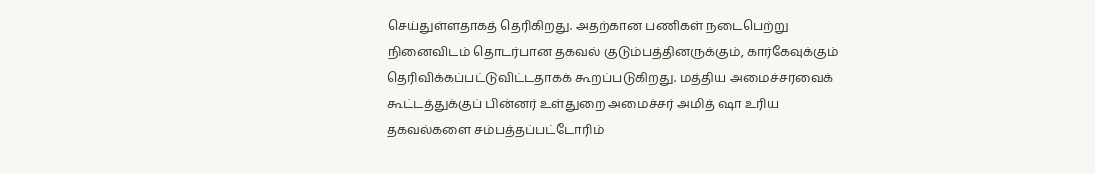செய்துள்ளதாகத் தெரிகிறது. அதற்கான பணிகள் நடைபெற்று நினைவிடம் தொடர்பான தகவல் குடும்பத்தினருக்கும், கார்கேவுக்கும் தெரிவிக்கப்பட்டுவிட்டதாகக் கூறப்படுகிறது. மத்திய அமைச்சரவைக் கூட்டத்துக்குப் பின்னர் உள்துறை அமைச்சர் அமித் ஷா உரிய தகவல்களை சம்பத்தப்பட்டோரிம்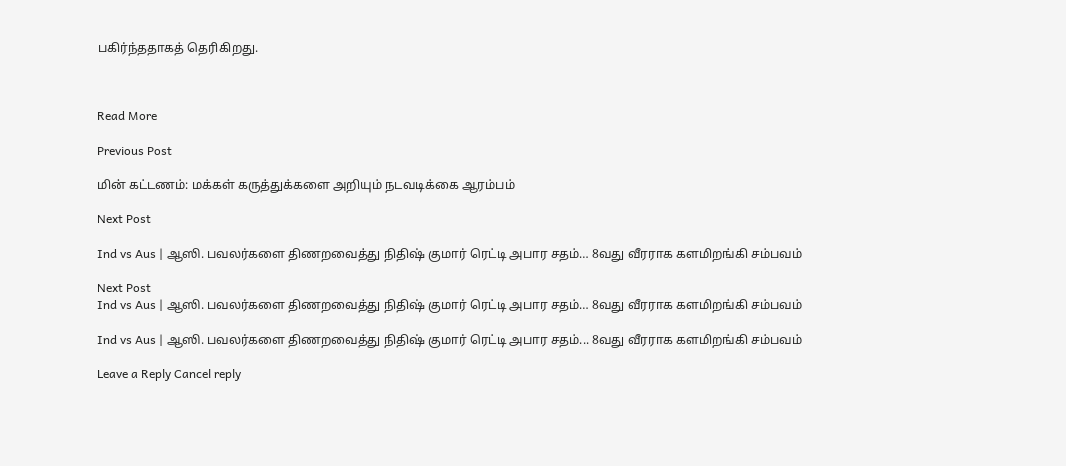பகிர்ந்ததாகத் தெரிகிறது.



Read More

Previous Post

மின் கட்டணம்: மக்கள் கருத்துக்களை அறியும் நடவடிக்கை ஆரம்பம்

Next Post

Ind vs Aus | ஆஸி. பவலர்களை திணறவைத்து நிதிஷ் குமார் ரெட்டி அபார சதம்… 8வது வீரராக களமிறங்கி சம்பவம்

Next Post
Ind vs Aus | ஆஸி. பவலர்களை திணறவைத்து நிதிஷ் குமார் ரெட்டி அபார சதம்… 8வது வீரராக களமிறங்கி சம்பவம்

Ind vs Aus | ஆஸி. பவலர்களை திணறவைத்து நிதிஷ் குமார் ரெட்டி அபார சதம்... 8வது வீரராக களமிறங்கி சம்பவம்

Leave a Reply Cancel reply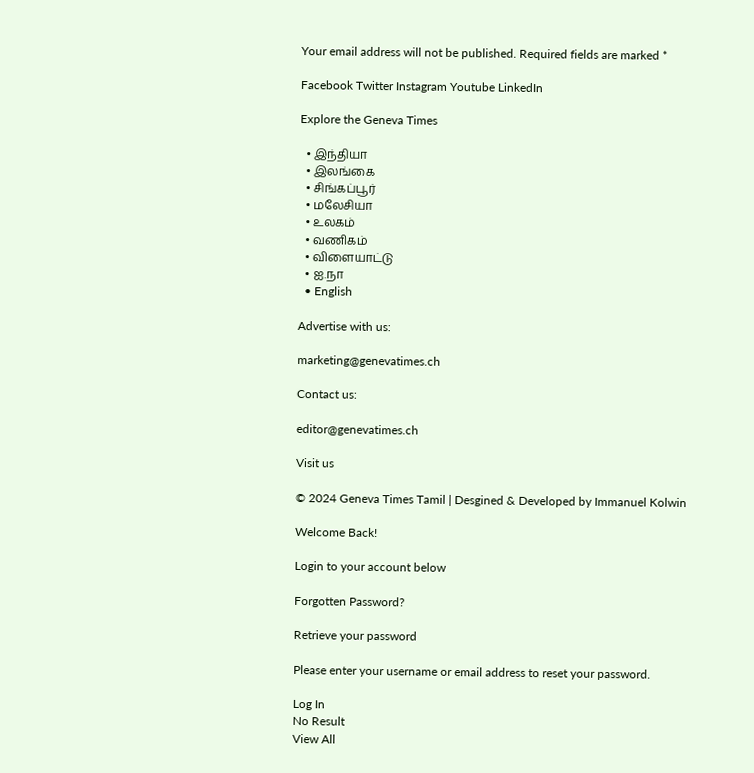Your email address will not be published. Required fields are marked *

Facebook Twitter Instagram Youtube LinkedIn

Explore the Geneva Times

  • இந்தியா
  • இலங்கை
  • சிங்கப்பூர்
  • மலேசியா
  • உலகம்
  • வணிகம்
  • விளையாட்டு
  • ஐ.நா
  • English

Advertise with us:

marketing@genevatimes.ch

Contact us:

editor@genevatimes.ch

Visit us

© 2024 Geneva Times Tamil | Desgined & Developed by Immanuel Kolwin

Welcome Back!

Login to your account below

Forgotten Password?

Retrieve your password

Please enter your username or email address to reset your password.

Log In
No Result
View All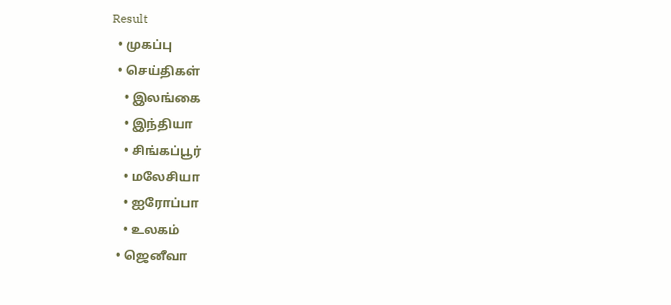Result
  • முகப்பு
  • செய்திகள்
    • இலங்கை
    • இந்தியா
    • சிங்கப்பூர்
    • மலேசியா
    • ஐரோப்பா
    • உலகம்
  • ஜெனீவா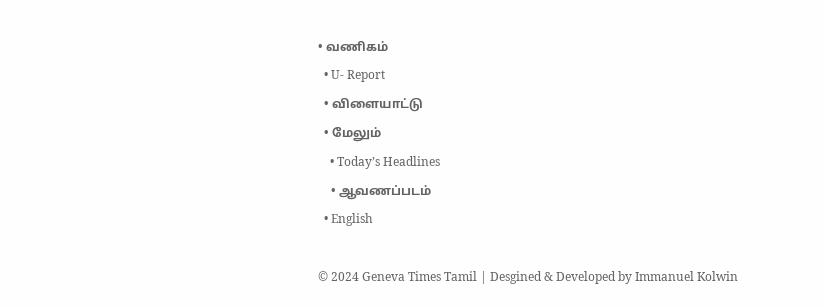• வணிகம்
  • U- Report
  • விளையாட்டு
  • மேலும்
    • Today’s Headlines
    • ஆவணப்படம்
  • English

© 2024 Geneva Times Tamil | Desgined & Developed by Immanuel Kolwin